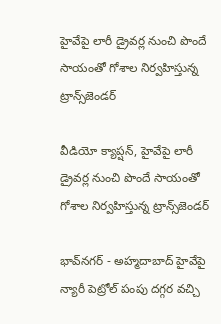హైవేపై లారీ డ్రైవర్ల నుంచి పొందే సాయంతో గోశాల నిర్వహిస్తున్న ట్రాన్స్‌జెండర్

వీడియో క్యాప్షన్, హైవేపై లారీ డ్రైవర్ల నుంచి పొందే సాయంతో గోశాల నిర్వహిస్తున్న ట్రాన్స్‌జెండర్

భావ్‌నగర్ - అహ్మదాబాద్ హైవేపై న్యారీ పెట్రోల్ పంపు దగ్గర వచ్చి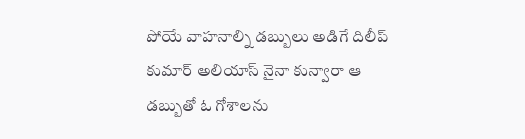పోయే వాహనాల్ని డబ్బులు అడిగే దిలీప్ కుమార్ అలియాస్ నైనా కున్వారా ఆ డబ్బుతో ఓ గోశాలను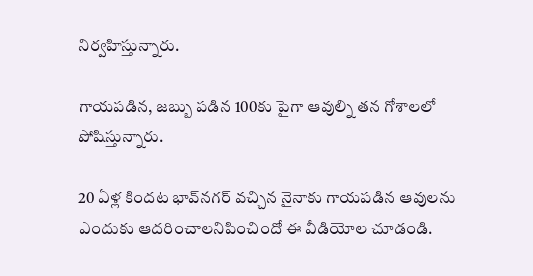నిర్వహిస్తున్నారు.

గాయపడిన, జబ్బు పడిన 100కు పైగా ఆవుల్ని తన గోశాలలో పోషిస్తున్నారు.

20 ఏళ్ల కిందట భావ్‌నగర్ వచ్చిన నైనాకు గాయపడిన ఆవులను ఎందుకు ఆదరించాలనిపించిందో ఈ వీడియోల చూడండి.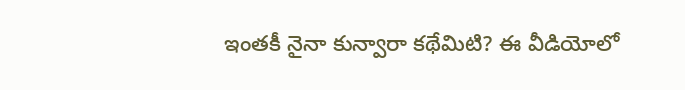ఇంతకీ నైనా కున్వారా కథేమిటి? ఈ వీడియోలో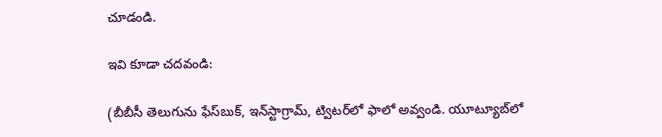చూడండి.

ఇవి కూడా చదవండి:

(బీబీసీ తెలుగును ఫేస్‌బుక్, ఇన్‌స్టాగ్రామ్‌, ట్విటర్‌లో ఫాలో అవ్వండి. యూట్యూబ్‌లో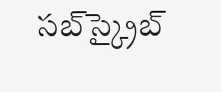సబ్‌స్క్రైబ్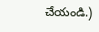చేయండి.)